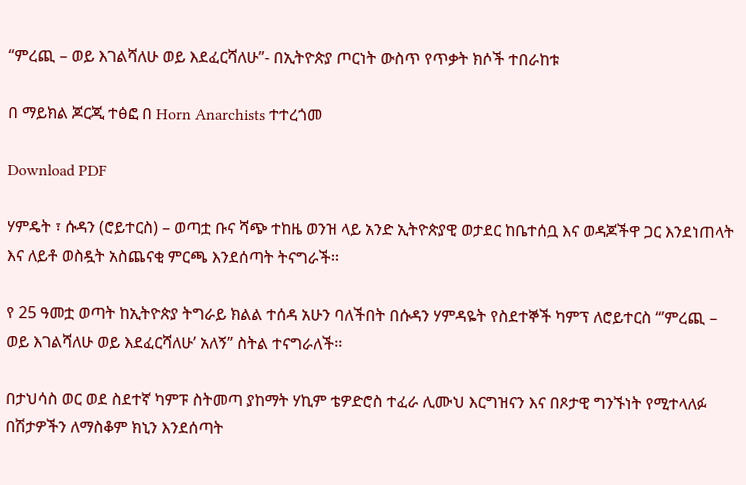“ምረጪ – ወይ እገልሻለሁ ወይ እደፈርሻለሁ”- በኢትዮጵያ ጦርነት ውስጥ የጥቃት ክሶች ተበራከቱ

በ ማይክል ጆርጂ ተፅፎ በ Horn Anarchists ተተረጎመ

Download PDF

ሃምዴት ፣ ሱዳን (ሮይተርስ) – ወጣቷ ቡና ሻጭ ተከዜ ወንዝ ላይ አንድ ኢትዮጵያዊ ወታደር ከቤተሰቧ እና ወዳጆችዋ ጋር እንደነጠላት እና ለይቶ ወስዷት አስጨናቂ ምርጫ እንደሰጣት ትናግራች፡፡

የ 25 ዓመቷ ወጣት ከኢትዮጵያ ትግራይ ክልል ተሰዳ አሁን ባለችበት በሱዳን ሃምዳዬት የስደተኞች ካምፕ ለሮይተርስ “’ምረጪ – ወይ እገልሻለሁ ወይ እደፈርሻለሁ’ አለኝ” ስትል ተናግራለች፡፡

በታህሳስ ወር ወደ ስደተኛ ካምፑ ስትመጣ ያከማት ሃኪም ቴዎድሮስ ተፈራ ሊሙህ እርግዝናን እና በጾታዊ ግንኙነት የሚተላለፉ በሽታዎችን ለማስቆም ክኒን እንደሰጣት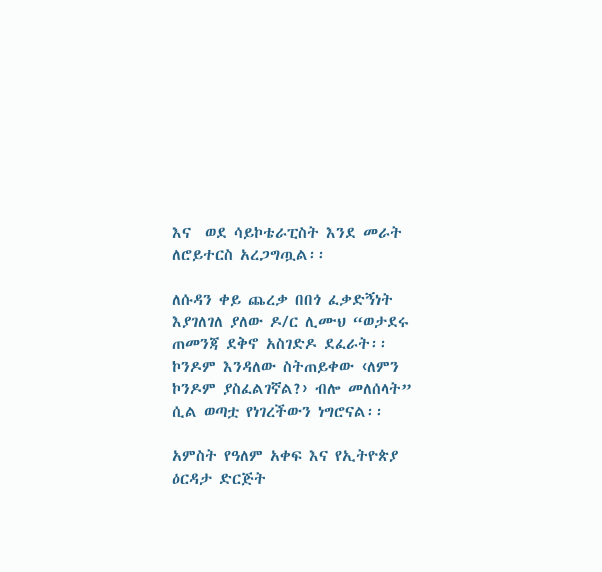እና  ወደ ሳይኮቴራፒስት እንደ መራት ለሮይተርስ አረጋግጧል፡፡

ለሱዳን ቀይ ጨረቃ በበጎ ፈቃድኝነት እያገለገለ ያለው ዶ/ር ሊሙህ “ወታደሩ ጠመንጃ ደቅኖ አስገድዶ ደፈራት፡፡ ኮንዶም እንዳለው ስትጠይቀው ‹ለምን ኮንዶም ያስፈልገኛል?› ብሎ መለሰላት” ሲል ወጣቷ የነገረችውን ነግሮናል፡፡

አምስት የዓለም አቀፍ እና የኢትዮጵያ ዕርዳታ ድርጅት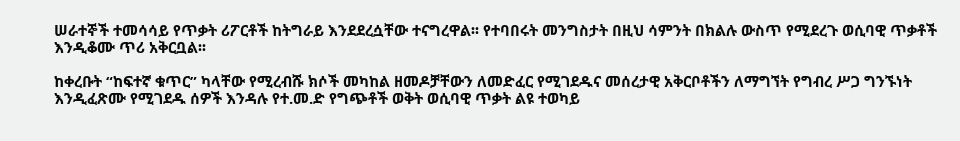ሠራተኞች ተመሳሳይ የጥቃት ሪፖርቶች ከትግራይ እንደደረሷቸው ተናግረዋል፡፡ የተባበሩት መንግስታት በዚህ ሳምንት በክልሉ ውስጥ የሚደረጉ ወሲባዊ ጥቃቶች እንዲቆሙ ጥሪ አቅርቧል፡፡

ከቀረቡት “ከፍተኛ ቁጥር” ካላቸው የሚረብሹ ክሶች መካከል ዘመዶቻቸውን ለመድፈር የሚገደዱና መሰረታዊ አቅርቦቶችን ለማግኘት የግብረ ሥጋ ግንኙነት እንዲፈጽሙ የሚገደዱ ሰዎች እንዳሉ የተ.መ.ድ የግጭቶች ወቅት ወሲባዊ ጥቃት ልዩ ተወካይ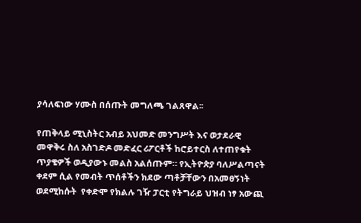ያሳለፍነው ሃሙስ በሰጡት መግለጫ ገልጸዋል፡፡

የጠቅላይ ሚኒስትር አብይ አህመድ መንግሥት እና ወታደራዊ መዋቅሩ ስለ አስገድዶ መድፈር ሪፖርቶች ከሮይተርስ ለተጠየቁት ጥያቄዎች ወዲያውኑ መልስ አልሰጡም። የኢትዮጵያ ባለሥልጣናት ቀደም ሲል የመብት ጥሰቶችን ክደው ጣቶቻቸውን በአመፀኝነት ወደሚከሱት  የቀድሞ የክልሉ ገዥ ፓርቲ የትግራይ ህዝብ ነፃ አውጪ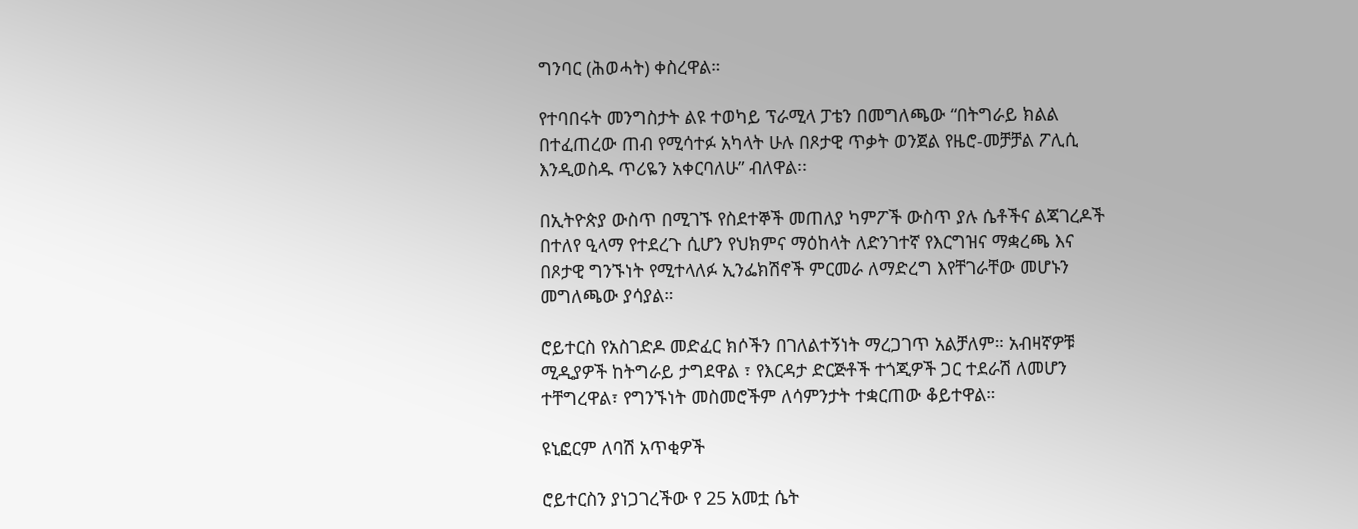ግንባር (ሕወሓት) ቀስረዋል።

የተባበሩት መንግስታት ልዩ ተወካይ ፕራሚላ ፓቴን በመግለጫው “በትግራይ ክልል በተፈጠረው ጠብ የሚሳተፉ አካላት ሁሉ በጾታዊ ጥቃት ወንጀል የዜሮ-መቻቻል ፖሊሲ እንዲወስዱ ጥሪዬን አቀርባለሁ” ብለዋል፡፡

በኢትዮጵያ ውስጥ በሚገኙ የስደተኞች መጠለያ ካምፖች ውስጥ ያሉ ሴቶችና ልጃገረዶች በተለየ ዒላማ የተደረጉ ሲሆን የህክምና ማዕከላት ለድንገተኛ የእርግዝና ማቋረጫ እና በጾታዊ ግንኙነት የሚተላለፉ ኢንፌክሽኖች ምርመራ ለማድረግ እየቸገራቸው መሆኑን መግለጫው ያሳያል።

ሮይተርስ የአስገድዶ መድፈር ክሶችን በገለልተኝነት ማረጋገጥ አልቻለም። አብዛኛዎቹ ሚዲያዎች ከትግራይ ታግደዋል ፣ የእርዳታ ድርጅቶች ተጎጂዎች ጋር ተደራሽ ለመሆን ተቸግረዋል፣ የግንኙነት መስመሮችም ለሳምንታት ተቋርጠው ቆይተዋል።

ዩኒፎርም ለባሽ አጥቂዎች

ሮይተርስን ያነጋገረችው የ 25 አመቷ ሴት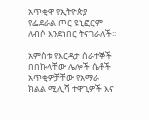አጥቂዋ የኢትዮጵያ የፌደራል ጦር ዩኒፎርም ለብሶ እንደነበር ትናገራለች፡፡

አምስቱ የእርዳታ ሰራተኞች በበኩላቸው ሌሎች ሴቶች አጥቂዎቻቸው የአማራ ክልል ሚሊሻ ተዋጊዎች እና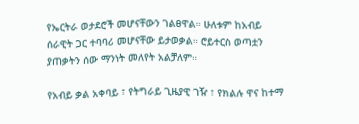የኤርትራ ወታደሮች መሆናቸውን ገልፀዋል። ሁለቱም ከአብይ ሰራዊት ጋር ተባባሪ መሆናቸው ይታወቃል። ሮይተርስ ወጣቷን ያጠቃትን ሰው ማንነት መለየት አልቻለም።

የአብይ ቃል አቀባይ ፣ የትግራይ ጊዜያዊ ገዥ ፣ የክልሉ ዋና ከተማ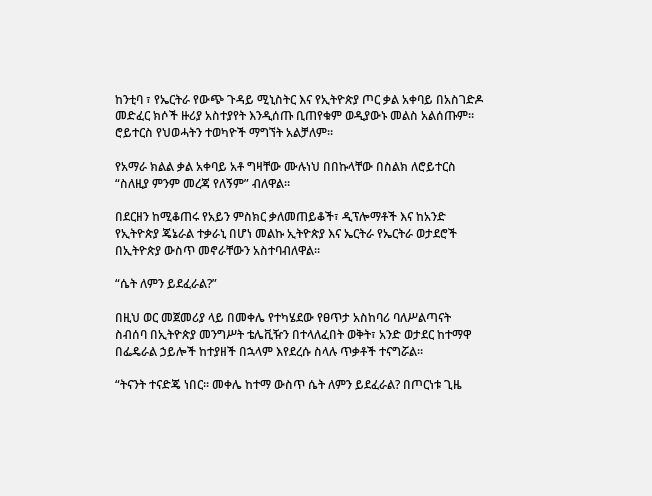ከንቲባ ፣ የኤርትራ የውጭ ጉዳይ ሚኒስትር እና የኢትዮጵያ ጦር ቃል አቀባይ በአስገድዶ መድፈር ክሶች ዙሪያ አስተያየት እንዲሰጡ ቢጠየቁም ወዲያውኑ መልስ አልሰጡም። ሮይተርስ የህወሓትን ተወካዮች ማግኘት አልቻለም።

የአማራ ክልል ቃል አቀባይ አቶ ግዛቸው ሙሉነህ በበኩላቸው በስልክ ለሮይተርስ “ስለዚያ ምንም መረጃ የለኝም” ብለዋል።

በደርዘን ከሚቆጠሩ የአይን ምስክር ቃለመጠይቆች፣ ዲፕሎማቶች እና ከአንድ የኢትዮጵያ ጄኔራል ተቃራኒ በሆነ መልኩ ኢትዮጵያ እና ኤርትራ የኤርትራ ወታደሮች በኢትዮጵያ ውስጥ መኖራቸውን አስተባብለዋል፡፡

“ሴት ለምን ይደፈራል?”

በዚህ ወር መጀመሪያ ላይ በመቀሌ የተካሄደው የፀጥታ አስከባሪ ባለሥልጣናት ስብሰባ በኢትዮጵያ መንግሥት ቴሌቪዥን በተላለፈበት ወቅት፣ አንድ ወታደር ከተማዋ በፌዴራል ኃይሎች ከተያዘች በኋላም እየደረሱ ስላሉ ጥቃቶች ተናግሯል።

“ትናንት ተናድጄ ነበር። መቀሌ ከተማ ውስጥ ሴት ለምን ይደፈራል? በጦርነቱ ጊዜ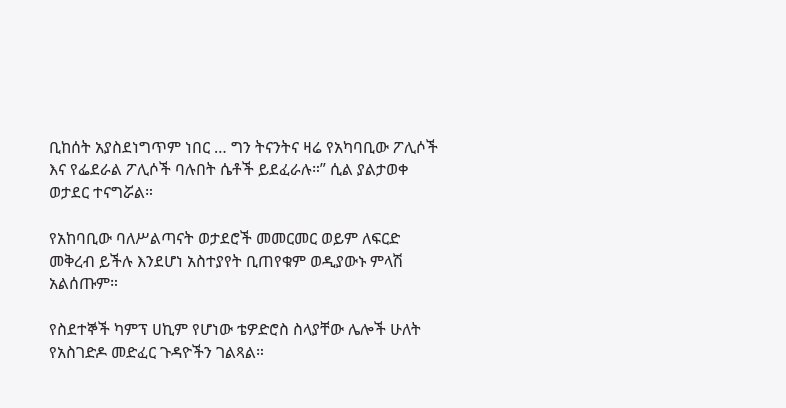ቢከሰት አያስደነግጥም ነበር … ግን ትናንትና ዛሬ የአካባቢው ፖሊሶች እና የፌደራል ፖሊሶች ባሉበት ሴቶች ይደፈራሉ።” ሲል ያልታወቀ ወታደር ተናግሯል።

የአከባቢው ባለሥልጣናት ወታደሮች መመርመር ወይም ለፍርድ መቅረብ ይችሉ እንደሆነ አስተያየት ቢጠየቁም ወዲያውኑ ምላሽ አልሰጡም።

የስደተኞች ካምፕ ሀኪም የሆነው ቴዎድሮስ ስላያቸው ሌሎች ሁለት የአስገድዶ መድፈር ጉዳዮችን ገልጻል።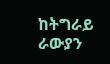ከትግራይ ራውያን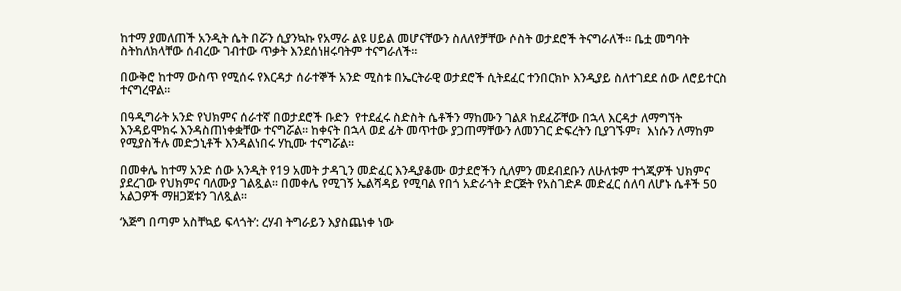ከተማ ያመለጠች አንዲት ሴት በሯን ሲያንኳኩ የአማራ ልዩ ሀይል መሆናቸውን ስለለየቻቸው ሶስት ወታደሮች ትናግራለች። ቤቷ መግባት ስትከለክላቸው ሰብረው ገብተው ጥቃት እንደሰነዘሩባትም ተናግራለች።

በውቅሮ ከተማ ውስጥ የሚሰሩ የእርዳታ ሰራተኞች አንድ ሚስቱ በኤርትራዊ ወታደሮች ሲትደፈር ተንበርክኮ እንዲያይ ስለተገደደ ሰው ለሮይተርስ ተናግረዋል።

በዓዲግራት አንድ የህክምና ሰራተኛ በወታደሮች ቡድን  የተደፈሩ ስድስት ሴቶችን ማከሙን ገልጾ ከደፈሯቸው በኋላ እርዳታ ለማግኘት እንዳይሞክሩ እንዳስጠነቀቋቸው ተናግሯል። ከቀናት በኋላ ወደ ፊት መጥተው ያጋጠማቸውን ለመንገር ድፍረትን ቢያገኙም፣  እነሱን ለማከም የሚያስችሉ መድኃኒቶች እንዳልነበሩ ሃኪሙ ተናግሯል።

በመቀሌ ከተማ አንድ ሰው አንዲት የ19 አመት ታዳጊን መድፈር እንዲያቆሙ ወታደሮችን ሲለምን መደብደቡን ለሁለቱም ተጎጂዎች ህክምና ያደረገው የህክምና ባለሙያ ገልጿል። በመቀሌ የሚገኝ ኤልሻዳይ የሚባል የበጎ አድራጎት ድርጅት የአስገድዶ መድፈር ሰለባ ለሆኑ ሴቶች 50 አልጋዎች ማዘጋጀቱን ገለጿል።

‘እጅግ በጣም አስቸኳይ ፍላጎት’: ረሃብ ትግራይን እያስጨነቀ ነው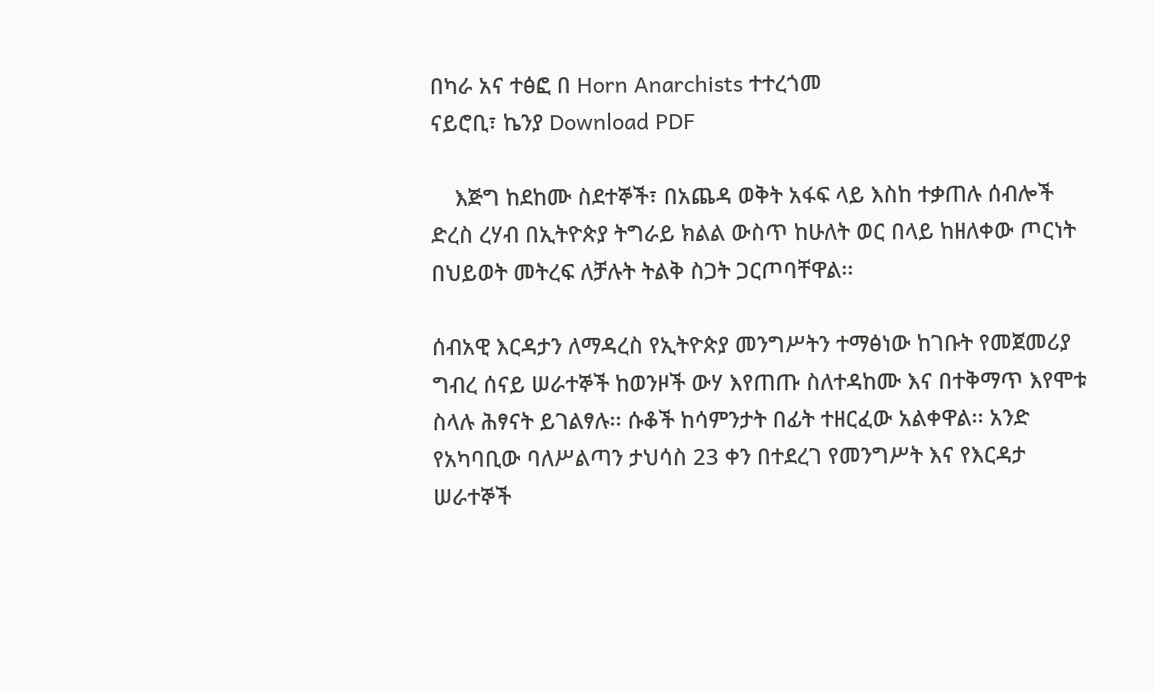በካራ አና ተፅፎ በ Horn Anarchists ተተረጎመ
ናይሮቢ፣ ኬንያ Download PDF

    እጅግ ከደከሙ ስደተኞች፣ በአጨዳ ወቅት አፋፍ ላይ እስከ ተቃጠሉ ሰብሎች ድረስ ረሃብ በኢትዮጵያ ትግራይ ክልል ውስጥ ከሁለት ወር በላይ ከዘለቀው ጦርነት በህይወት መትረፍ ለቻሉት ትልቅ ስጋት ጋርጦባቸዋል፡፡

ሰብአዊ እርዳታን ለማዳረስ የኢትዮጵያ መንግሥትን ተማፅነው ከገቡት የመጀመሪያ ግብረ ሰናይ ሠራተኞች ከወንዞች ውሃ እየጠጡ ስለተዳከሙ እና በተቅማጥ እየሞቱ ስላሉ ሕፃናት ይገልፃሉ፡፡ ሱቆች ከሳምንታት በፊት ተዘርፈው አልቀዋል፡፡ አንድ የአካባቢው ባለሥልጣን ታህሳስ 23 ቀን በተደረገ የመንግሥት እና የእርዳታ ሠራተኞች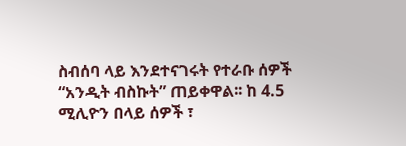ስብሰባ ላይ እንደተናገሩት የተራቡ ሰዎች “አንዲት ብስኩት” ጠይቀዋል፡፡ ከ 4.5 ሚሊዮን በላይ ሰዎች ፣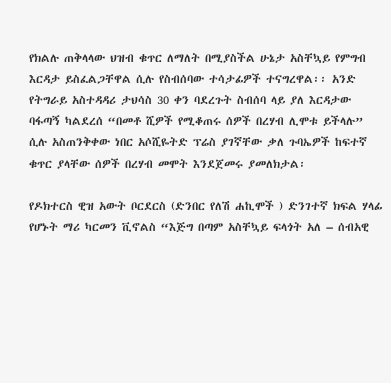የክልሉ ጠቅላላው ህዝብ ቁጥር ለማለት በሚያስችል ሁኔታ አስቸኳይ የምግብ እርዳታ ይስፈልጋቸዋል ሲሉ የስብሰባው ተሳታፊዎች ተናግረዋል፡፡ አንድ የትግራይ አስተዳዳሪ ታህሳስ 30 ቀን ባደረጉት ስብሰባ ላይ ያለ እርዳታው ባፋጣኝ ካልደረሰ “በመቶ ሺዎች የሚቆጠሩ ሰዎች በረሃብ ሊሞቱ ይችላሉ” ሲሉ አስጠንቅቀው ነበር አሶሺዬትድ ፕሬስ ያገኛቸው ቃለ ጉባኤዎች ከፍተኛ ቁጥር ያላቸው ሰዎች በረሃብ መሞት እንደጀመሩ ያመለክታል፡

የዶክተርስ ዊዝ አውት ቦርደርስ (ድንበር የለሽ ሐኪሞች ) ድንገተኛ ክፍል ሃላፊ የሆኑት ማሪ ካርመን ቪኖልስ “እጅግ በጣም አስቸኳይ ፍላጎት አለ – ሰብአዊ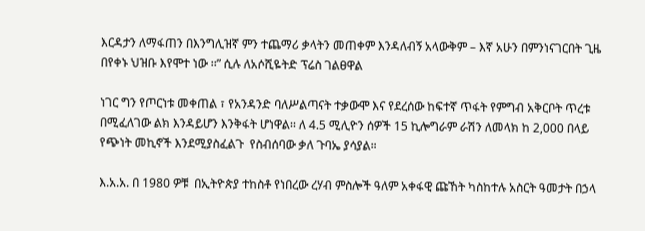እርዳታን ለማፋጠን በእንግሊዝኛ ምን ተጨማሪ ቃላትን መጠቀም እንዳለብኝ አላውቅም – እኛ አሁን በምንነናገርበት ጊዜ በየቀኑ ህዝቡ እየሞተ ነው ፡፡” ሲሉ ለአሶሺዬትድ ፕሬስ ገልፀዋል

ነገር ግን የጦርነቱ መቀጠል ፣ የአንዳንድ ባለሥልጣናት ተቃውሞ እና የደረሰው ከፍተኛ ጥፋት የምግብ አቅርቦት ጥረቱ በሚፈለገው ልክ እንዳይሆን እንቅፋት ሆነዋል፡፡ ለ 4.5 ሚሊዮን ሰዎች 15 ኪሎግራም ራሽን ለመላክ ከ 2,000 በላይ የጭነት መኪኖች እንደሚያስፈልጉ  የስብሰባው ቃለ ጉባኤ ያሳያል።

እ.አ.አ. በ 1980 ዎቹ  በኢትዮጵያ ተከስቶ የነበረው ረሃብ ምስሎች ዓለም አቀፋዊ ጩኸት ካስከተሉ አስርት ዓመታት በኃላ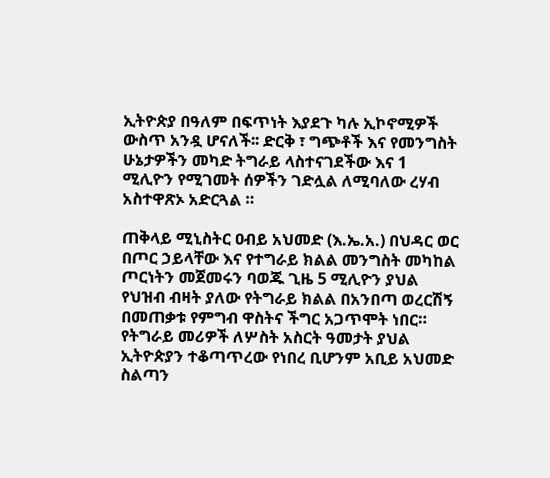ኢትዮጵያ በዓለም በፍጥነት እያደጉ ካሉ ኢኮኖሚዎች ውስጥ አንዷ ሆናለች፡፡ ድርቅ ፣ ግጭቶች እና የመንግስት ሁኔታዎችን መካድ ትግራይ ላስተናገደችው እና 1 ሚሊዮን የሚገመት ሰዎችን ገድሏል ለሚባለው ረሃብ አስተዋጽኦ አድርጓል ።

ጠቅላይ ሚኒስትር ዐብይ አህመድ (እ.ኤ.አ.) በህዳር ወር በጦር ኃይላቸው እና የተግራይ ክልል መንግስት መካከል ጦርነትን መጀመሩን ባወጁ ጊዜ 5 ሚሊዮን ያህል የህዝብ ብዛት ያለው የትግራይ ክልል በአንበጣ ወረርሽኝ በመጠቃቱ የምግብ ዋስትና ችግር አጋጥሞት ነበር። የትግራይ መሪዎች ለሦስት አስርት ዓመታት ያህል ኢትዮጵያን ተቆጣጥረው የነበረ ቢሆንም አቢይ አህመድ ስልጣን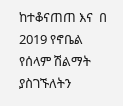ከተቆናጠጠ እና  በ 2019 የኖቤል የሰላም ሽልማት ያስገኙለትን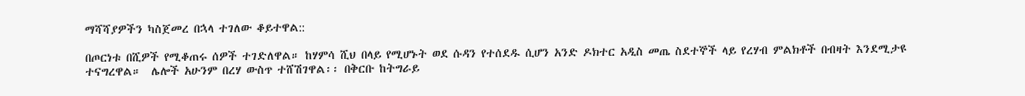ማሻሻያዎችን ካስጀመረ በኋላ ተገለው ቆይተዋል::

በጦርነቱ በሺዎች የሚቆጠሩ ሰዎች ተገድለዋል። ከሃምሳ ሺህ በላይ የሚሆኑት ወደ ሱዳን የተሰደዱ ሲሆን አንድ ዶክተር አዲስ መጤ ስደተኞች ላይ የረሃብ ምልክቶች በብዛት እንደሚታዩ ተናግረዋል።  ሌሎች አሁንም በረሃ ውስጥ ተሸሽገዋል፡፡ በቅርቡ ከትግራይ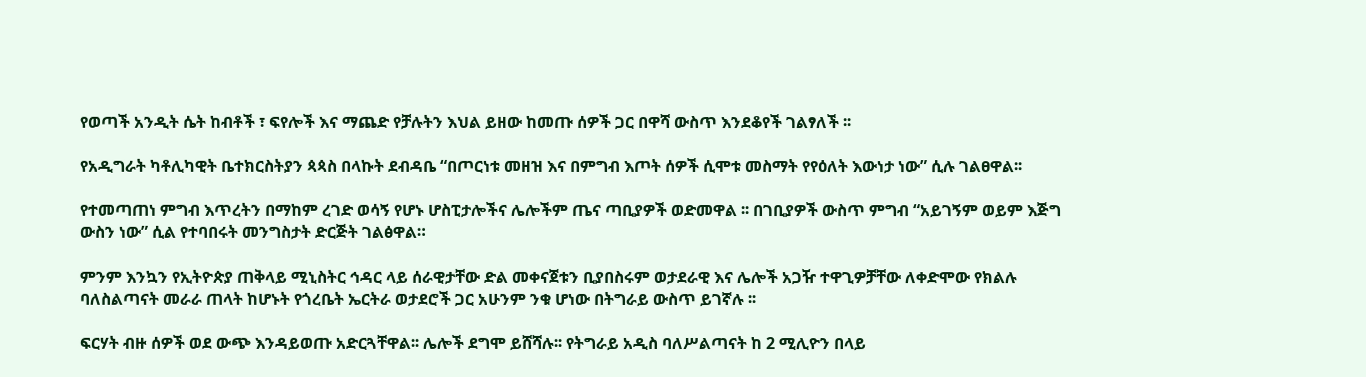የወጣች አንዲት ሴት ከብቶች ፣ ፍየሎች እና ማጨድ የቻሉትን እህል ይዘው ከመጡ ሰዎች ጋር በዋሻ ውስጥ እንደቆየች ገልፃለች ፡፡

የአዲግራት ካቶሊካዊት ቤተክርስትያን ጳጳስ በላኩት ደብዳቤ “በጦርነቱ መዘዝ እና በምግብ እጦት ሰዎች ሲሞቱ መስማት የየዕለት እውነታ ነው” ሲሉ ገልፀዋል፡፡

የተመጣጠነ ምግብ እጥረትን በማከም ረገድ ወሳኝ የሆኑ ሆስፒታሎችና ሌሎችም ጤና ጣቢያዎች ወድመዋል ፡፡ በገቢያዎች ውስጥ ምግብ “አይገኝም ወይም እጅግ ውስን ነው” ሲል የተባበሩት መንግስታት ድርጅት ገልፅዋል።

ምንም እንኳን የኢትዮጵያ ጠቅላይ ሚኒስትር ኅዳር ላይ ሰራዊታቸው ድል መቀናጀቱን ቢያበስሩም ወታደራዊ እና ሌሎች አጋዥ ተዋጊዎቻቸው ለቀድሞው የክልሉ ባለስልጣናት መራራ ጠላት ከሆኑት የጎረቤት ኤርትራ ወታደሮች ጋር አሁንም ንቁ ሆነው በትግራይ ውስጥ ይገኛሉ ፡፡

ፍርሃት ብዙ ሰዎች ወደ ውጭ እንዳይወጡ አድርጓቸዋል፡፡ ሌሎች ደግሞ ይሸሻሉ፡፡ የትግራይ አዲስ ባለሥልጣናት ከ 2 ሚሊዮን በላይ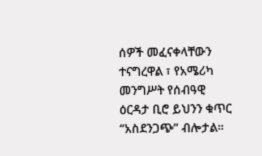ሰዎች መፈናቀላቸውን ተናግረዋል ፣ የአሜሪካ መንግሥት የሰብዓዊ ዕርዳታ ቢሮ ይህንን ቁጥር “አስደንጋጭ” ብሎታል፡፡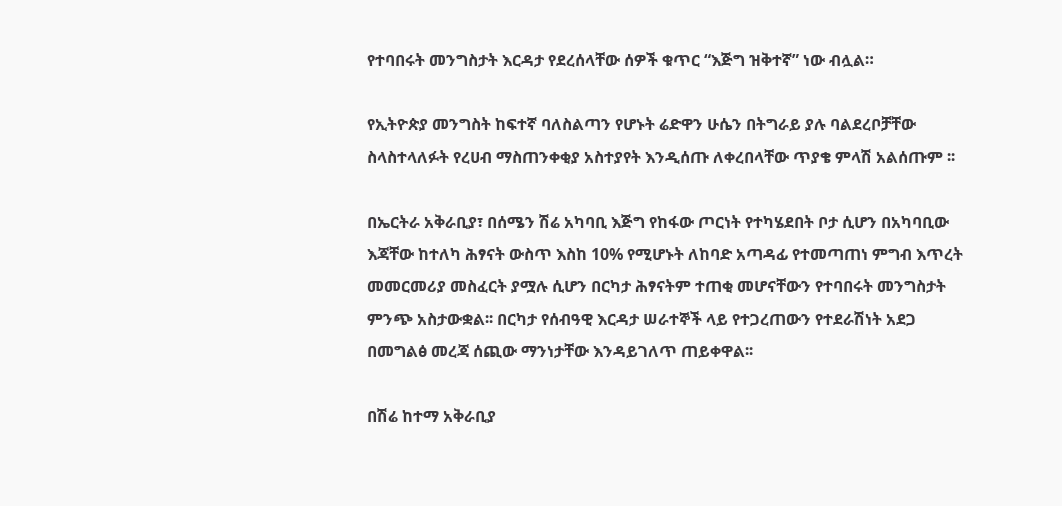የተባበሩት መንግስታት እርዳታ የደረሰላቸው ሰዎች ቁጥር “እጅግ ዝቅተኛ” ነው ብሏል።

የኢትዮጵያ መንግስት ከፍተኛ ባለስልጣን የሆኑት ሬድዋን ሁሴን በትግራይ ያሉ ባልደረቦቻቸው ስላስተላለፉት የረሀብ ማስጠንቀቂያ አስተያየት እንዲሰጡ ለቀረበላቸው ጥያቄ ምላሽ አልሰጡም ፡፡

በኤርትራ አቅራቢያ፣ በሰሜን ሽሬ አካባቢ እጅግ የከፋው ጦርነት የተካሄደበት ቦታ ሲሆን በአካባቢው እጃቸው ከተለካ ሕፃናት ውስጥ እስከ 10% የሚሆኑት ለከባድ አጣዳፊ የተመጣጠነ ምግብ እጥረት መመርመሪያ መስፈርት ያሟሉ ሲሆን በርካታ ሕፃናትም ተጠቂ መሆናቸውን የተባበሩት መንግስታት  ምንጭ አስታውቋል፡፡ በርካታ የሰብዓዊ እርዳታ ሠራተኞች ላይ የተጋረጠውን የተደራሽነት አደጋ በመግልፅ መረጃ ሰጪው ማንነታቸው እንዳይገለጥ ጠይቀዋል፡፡

በሽሬ ከተማ አቅራቢያ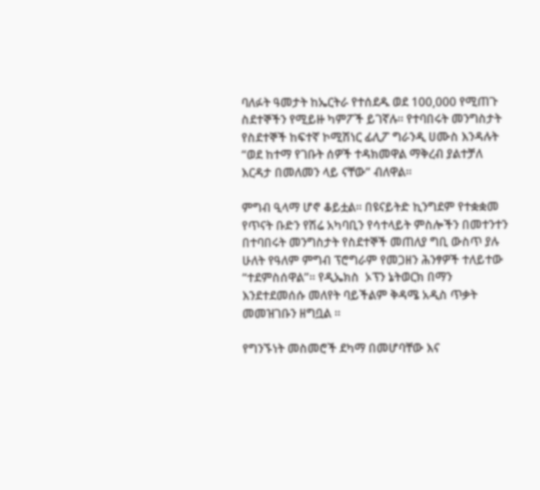ባለፉት ዓመታት ከኤርትራ የተሰደዱ ወደ 100,000 የሚጠጉ ስደተኞችን የሚይዙ ካምፖች ይገኛሉ፡፡ የተባበሩት መንግስታት የስደተኞች ከፍተኛ ኮሚሽነር ፊሊፖ ግራንዲ ሀሙስ እንዳሉት “ወደ ከተማ የገቡት ሰዎች ተዳክመዋል ማቅረብ ያልተቻለ እርዳታ በመለመን ላይ ናቸው” ብለዋል፡፡

ምግብ ዒላማ ሆኖ ቆይቷል፡፡ በዩናይትድ ኪንግደም የተቋቋመ የጥናት ቡድን የሽሬ አካባቢን የሳተላይት ምስሎችን በመተንተን በተባበሩት መንግስታት የስደተኞች መጠለያ ግቢ ውስጥ ያሉ ሁለት የዓለም ምግብ ፕሮግራም የመጋዘን ሕንፃዎች ተለይተው “ተደምስሰዋል”፡፡ የዲኤክስ  ኦፕን ኔትወርክ በማን እንደተደመሰሱ መለየት ባይችልም ቅዳሜ አዲስ ጥቃት መመዝገቡን ዘግቧል ፡፡

የግንኙነት መስመሮች ደካማ በመሆባቸው እና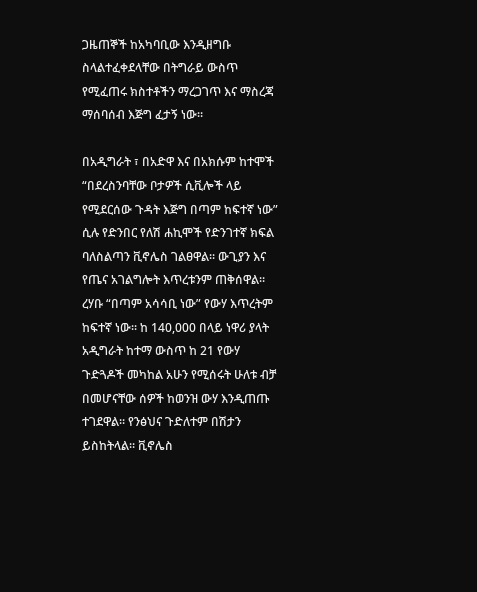ጋዜጠኞች ከአካባቢው እንዲዘግቡ ስላልተፈቀደላቸው በትግራይ ውስጥ የሚፈጠሩ ክስተቶችን ማረጋገጥ እና ማስረጃ ማሰባሰብ እጅግ ፈታኝ ነው።

በአዲግራት ፣ በአድዋ እና በአክሱም ከተሞች “በደረስንባቸው ቦታዎች ሲቪሎች ላይ የሚደርሰው ጉዳት እጅግ በጣም ከፍተኛ ነው” ሲሉ የድንበር የለሽ ሐኪሞች የድንገተኛ ክፍል ባለስልጣን ቪኖሌስ ገልፀዋል፡፡ ውጊያን እና የጤና አገልግሎት እጥረቱንም ጠቅሰዋል፡፡ ረሃቡ “በጣም አሳሳቢ ነው” የውሃ እጥረትም ከፍተኛ ነው፡፡ ከ 140,000 በላይ ነዋሪ ያላት አዲግራት ከተማ ውስጥ ከ 21 የውሃ ጉድጓዶች መካከል አሁን የሚሰሩት ሁለቱ ብቻ በመሆናቸው ሰዎች ከወንዝ ውሃ እንዲጠጡ ተገደዋል፡፡ የንፅህና ጉድለተም በሽታን ይስከትላል፡፡ ቪኖሌስ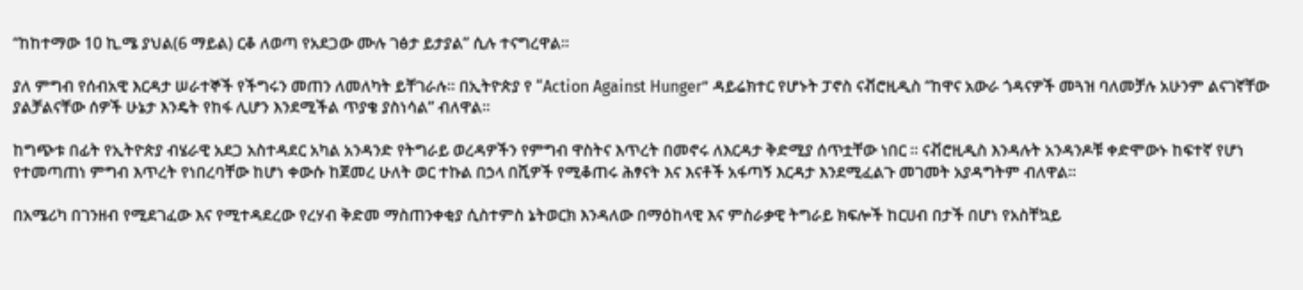“ከከተማው 10 ኪ.ሜ ያህል(6 ማይል) ርቆ ለወጣ የአደጋው ሙሉ ገፅታ ይታያል” ሲሉ ተናግረዋል፡፡

ያለ ምግብ የሰብአዊ እርዳታ ሠራተኞች የችግሩን መጠን ለመለካት ይቸገራሉ፡፡ በኢትዮጵያ የ “Action Against Hunger” ዳይሬክተር የሆኑት ፓኖስ ናቭሮዚዲስ “ከዋና አውራ ጎዳናዎች መጓዝ ባለመቻሉ አሁንም ልናገኛቸው ያልቻልናቸው ሰዎች ሁኔታ እንዴት የከፋ ሊሆን እንደሚችል ጥያቄ ያስነሳል” ብለዋል፡፡

ከግጭቱ በፊት የኢትዮጵያ ብሄራዊ አደጋ አስተዳደር አካል አንዳንድ የትግራይ ወረዳዎችን የምግብ ዋስትና እጥረት በመኖሩ ለእርዳታ ቅድሚያ ሰጥቷቸው ነበር ፡፡ ናቭሮዚዲስ እንዳሉት አንዳንዶቹ ቀድሞውኑ ከፍተኛ የሆነ የተመጣጠነ ምግብ እጥረት የነበረባቸው ከሆነ ቀውሱ ከጀመረ ሁለት ወር ተኩል በኃላ በሺዎች የሚቆጠሩ ሕፃናት እና እናቶች አፋጣኝ እርዳታ እንደሚፈልጉ መገመት አያዳግትም ብለዋል፡፡

በአሜሪካ በገንዘብ የሚደገፈው እና የሚተዳደረው የረሃብ ቅድመ ማስጠንቀቂያ ሲስተምስ ኔትወርክ እንዳለው በማዕከላዊ እና ምስራቃዊ ትግራይ ክፍሎች ከርሀብ በታች በሆነ የአስቸኳይ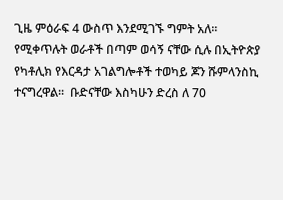ጊዜ ምዕራፍ 4 ውስጥ እንደሚገኙ ግምት አለ፡፡የሚቀጥሉት ወራቶች በጣም ወሳኝ ናቸው ሲሉ በኢትዮጵያ የካቶሊክ የእርዳታ አገልግሎቶች ተወካይ ጆን ሹምላንስኪ ተናግረዋል፡፡  ቡድናቸው እስካሁን ድረስ ለ 70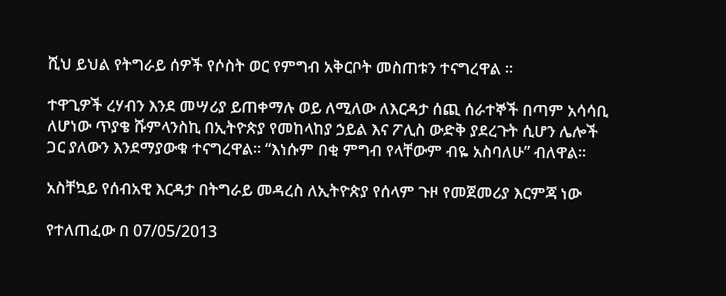ሺህ ይህል የትግራይ ሰዎች የሶስት ወር የምግብ አቅርቦት መስጠቱን ተናግረዋል ፡፡

ተዋጊዎች ረሃብን እንደ መሣሪያ ይጠቀማሉ ወይ ለሚለው ለእርዳታ ሰጪ ሰራተኞች በጣም አሳሳቢ ለሆነው ጥያቄ ሹምላንስኪ በኢትዮጵያ የመከላከያ ኃይል እና ፖሊስ ውድቅ ያደረጉት ሲሆን ሌሎች ጋር ያለውን እንደማያውቁ ተናግረዋል፡፡ “እነሱም በቂ ምግብ የላቸውም ብዬ አስባለሁ” ብለዋል፡፡

አስቸኳይ የሰብአዊ እርዳታ በትግራይ መዳረስ ለኢትዮጵያ የሰላም ጉዞ የመጀመሪያ እርምጃ ነው

የተለጠፈው በ 07/05/2013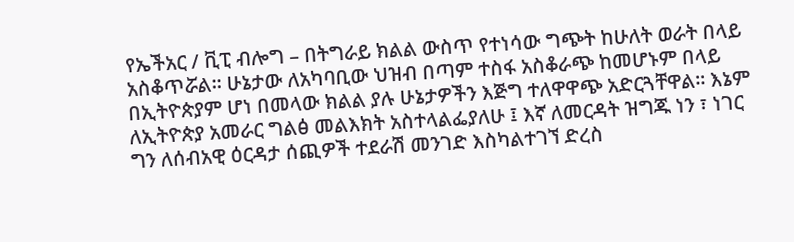የኤችአር / ቪፒ ብሎግ – በትግራይ ክልል ውስጥ የተነሳው ግጭት ከሁለት ወራት በላይ አስቆጥሯል፡፡ ሁኔታው ለአካባቢው ህዝብ በጣም ተስፋ አስቆራጭ ከመሆኑም በላይ በኢትዮጵያም ሆነ በመላው ክልል ያሉ ሁኔታዎችን እጅግ ተለዋዋጭ አድርጓቸዋል፡፡ እኔም ለኢትዮጵያ አመራር ግልፅ መልእክት አስተላልፌያለሁ ፤ እኛ ለመርዳት ዝግጁ ነን ፣ ነገር ግን ለሰብአዊ ዕርዳታ ሰጪዎች ተደራሽ መንገድ እስካልተገኘ ድረስ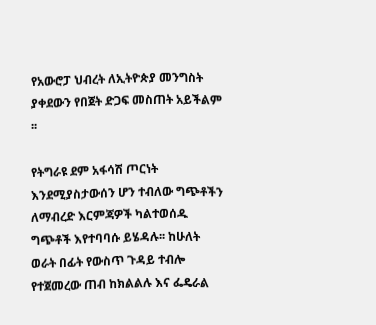የአውሮፓ ህብረት ለኢትዮጵያ መንግስት ያቀደውን የበጀት ድጋፍ መስጠት አይችልም ፡፡

የትግራዩ ደም አፋሳሽ ጦርነት እንደሚያስታውሰን ሆን ተብለው ግጭቶችን ለማብረድ እርምጃዎች ካልተወሰዱ ግጭቶች እየተባባሱ ይሄዳሉ፡፡ ከሁለት ወራት በፊት የውስጥ ጉዳይ ተብሎ የተጀመረው ጠብ ከክልልሉ እና ፌዴራል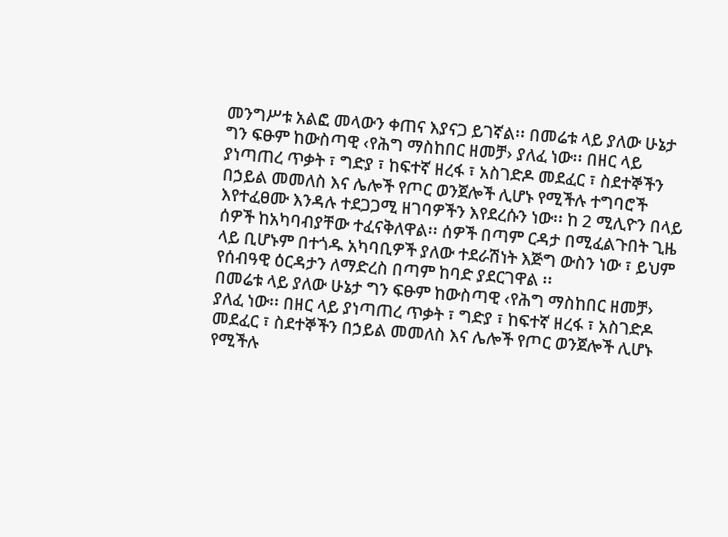መንግሥቱ አልፎ መላውን ቀጠና እያናጋ ይገኛል፡፡ በመሬቱ ላይ ያለው ሁኔታ ግን ፍፁም ከውስጣዊ ‹የሕግ ማስከበር ዘመቻ› ያለፈ ነው፡፡ በዘር ላይ ያነጣጠረ ጥቃት ፣ ግድያ ፣ ከፍተኛ ዘረፋ ፣ አስገድዶ መደፈር ፣ ስደተኞችን በኃይል መመለስ እና ሌሎች የጦር ወንጀሎች ሊሆኑ የሚችሉ ተግባሮች እየተፈፀሙ እንዳሉ ተደጋጋሚ ዘገባዎችን እየደረሱን ነው፡፡ ከ 2 ሚሊዮን በላይ ሰዎች ከአካባብያቸው ተፈናቅለዋል፡፡ ሰዎች በጣም ርዳታ በሚፈልጉበት ጊዜ ላይ ቢሆኑም በተጎዱ አካባቢዎች ያለው ተደራሽነት እጅግ ውስን ነው ፣ ይህም የሰብዓዊ ዕርዳታን ለማድረስ በጣም ከባድ ያደርገዋል ፡፡
በመሬቱ ላይ ያለው ሁኔታ ግን ፍፁም ከውስጣዊ ‹የሕግ ማስከበር ዘመቻ› ያለፈ ነው፡፡ በዘር ላይ ያነጣጠረ ጥቃት ፣ ግድያ ፣ ከፍተኛ ዘረፋ ፣ አስገድዶ መደፈር ፣ ስደተኞችን በኃይል መመለስ እና ሌሎች የጦር ወንጀሎች ሊሆኑ የሚችሉ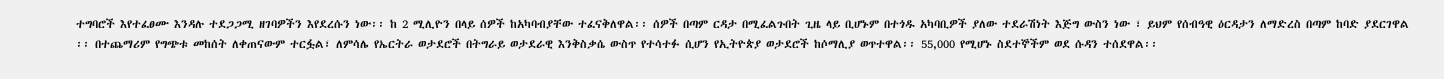ተግባሮች እየተፈፀሙ እንዳሉ ተደጋጋሚ ዘገባዎችን እየደረሱን ነው፡፡ ከ 2 ሚሊዮን በላይ ሰዎች ከአካባብያቸው ተፈናቅለዋል፡፡ ሰዎች በጣም ርዳታ በሚፈልጉበት ጊዜ ላይ ቢሆኑም በተጎዱ አካባቢዎች ያለው ተደራሽነት እጅግ ውስን ነው ፣ ይህም የሰብዓዊ ዕርዳታን ለማድረስ በጣም ከባድ ያደርገዋል ፡፡ በተጨማሪም የግጭቱ መከሰት ለቀጠናውም ተርፏል፣ ለምሳሌ የኤርትራ ወታደሮች በትግራይ ወታደራዊ እንቅስቃሴ ውስጥ የተሳተፉ ሲሆን የኢትዮጵያ ወታደሮች ከሶማሊያ ወጥተዋል፡፡ 55,000 የሚሆኑ ስደተኞችም ወደ ሱዳን ተሰደዋል፡፡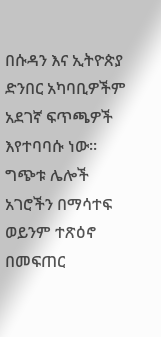በሱዳን እና ኢትዮጵያ ድንበር አካባቢዎችም አደገኛ ፍጥጫዎች እየተባባሱ ነው፡፡ ግጭቱ ሌሎች አገሮችን በማሳተፍ ወይንም ተጽዕኖ በመፍጠር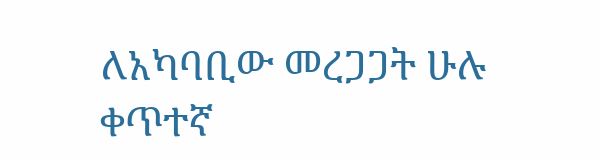ለአካባቢው መረጋጋት ሁሉ ቀጥተኛ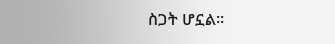ስጋት ሆኗል፡፡